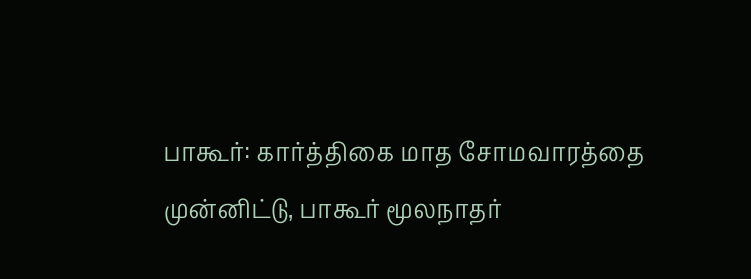பாகூர்: கார்த்திகை மாத சோமவாரத்தை முன்னிட்டு, பாகூர் மூலநாதர்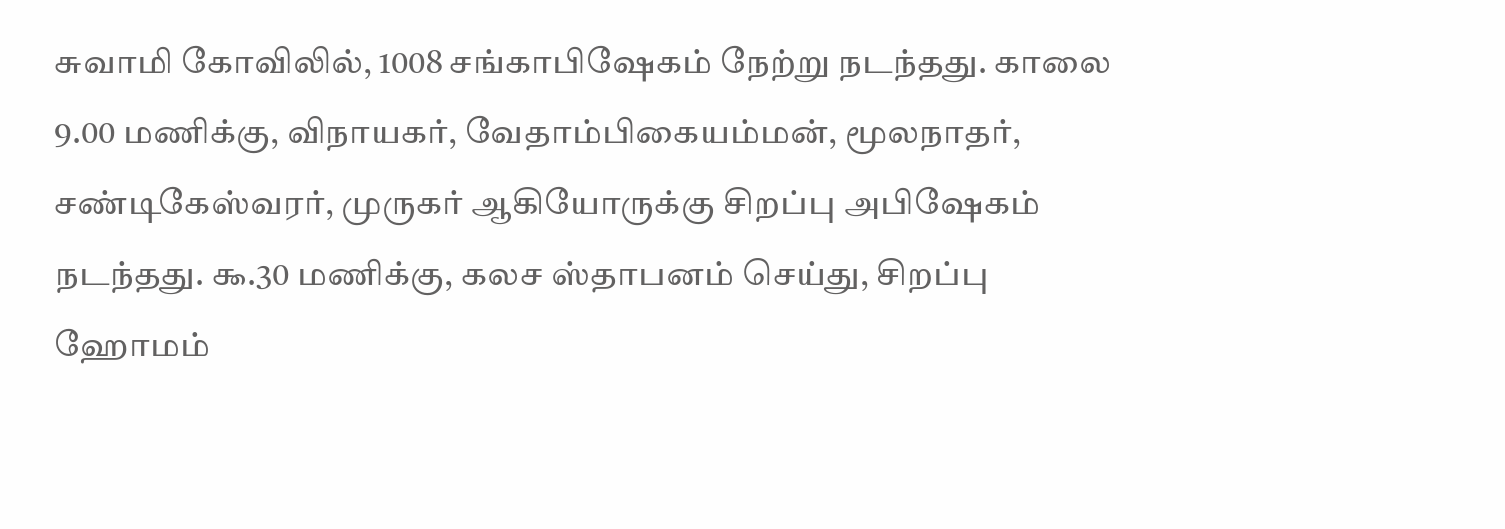சுவாமி கோவிலில், 1008 சங்காபிஷேகம் நேற்று நடந்தது. காலை 9.00 மணிக்கு, விநாயகர், வேதாம்பிகையம்மன், மூலநாதர், சண்டிகேஸ்வரர், முருகர் ஆகியோருக்கு சிறப்பு அபிஷேகம் நடந்தது. ௯.30 மணிக்கு, கலச ஸ்தாபனம் செய்து, சிறப்பு ஹோமம்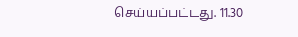செய்யப்பட்டது. 11.30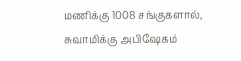மணிக்கு 1008 சங்குகளால், சுவாமிக்கு அபிஷேகம்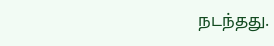நடந்தது.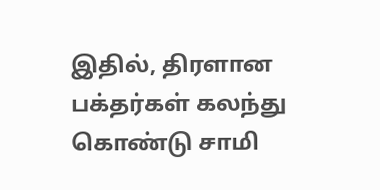இதில், திரளான பக்தர்கள் கலந்து கொண்டு சாமி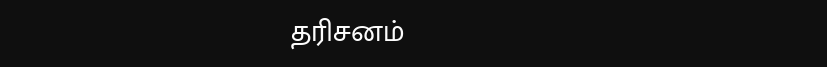தரிசனம்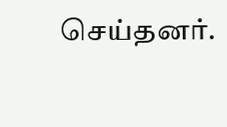செய்தனர்.